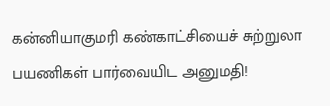கன்னியாகுமரி கண்காட்சியைச் சுற்றுலா பயணிகள் பார்வையிட அனுமதி!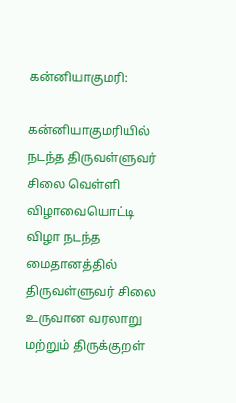கன்னியாகுமரி:

கன்னியாகுமரியில் நடந்த திருவள்ளுவர் சிலை வெள்ளி விழாவையொட்டி விழா நடந்த மைதானத்தில் திருவள்ளுவர் சிலை உருவான வரலாறு மற்றும் திருக்குறள்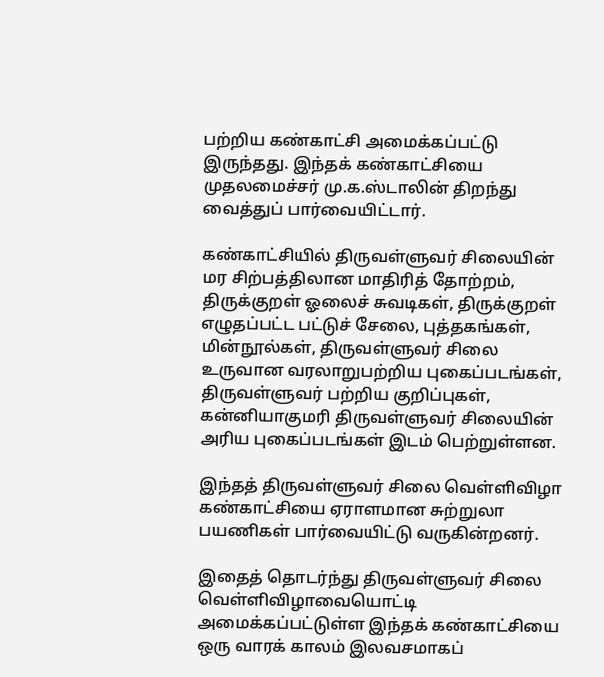பற்றிய கண்காட்சி அமைக்கப்பட்டு இருந்தது. இந்தக் கண்காட்சியை முதலமைச்சர் மு.க.ஸ்டாலின் திறந்து வைத்துப் பார்வையிட்டார்.

கண்காட்சியில் திருவள்ளுவர் சிலையின் மர சிற்பத்திலான மாதிரித் தோற்றம், திருக்குறள் ஓலைச் சுவடிகள், திருக்குறள் எழுதப்பட்ட பட்டுச் சேலை, புத்தகங்கள், மின்நூல்கள், திருவள்ளுவர் சிலை உருவான வரலாறுபற்றிய புகைப்படங்கள், திருவள்ளுவர் பற்றிய குறிப்புகள், கன்னியாகுமரி திருவள்ளுவர் சிலையின் அரிய புகைப்படங்கள் இடம் பெற்றுள்ளன.

இந்தத் திருவள்ளுவர் சிலை வெள்ளிவிழா கண்காட்சியை ஏராளமான சுற்றுலா பயணிகள் பார்வையிட்டு வருகின்றனர்.

இதைத் தொடர்ந்து திருவள்ளுவர் சிலை வெள்ளிவிழாவையொட்டி அமைக்கப்பட்டுள்ள இந்தக் கண்காட்சியை ஒரு வாரக் காலம் இலவசமாகப்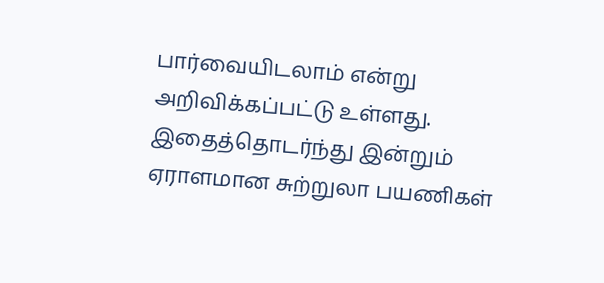பார்வையிடலாம் என்று அறிவிக்கப்பட்டு உள்ளது. இதைத்தொடர்ந்து இன்றும் ஏராளமான சுற்றுலா பயணிகள்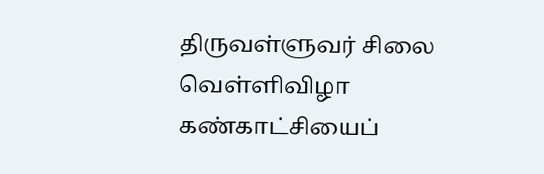திருவள்ளுவர் சிலை வெள்ளிவிழா கண்காட்சியைப்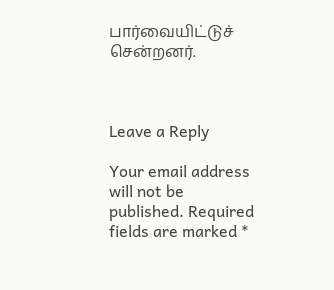பார்வையிட்டுச் சென்றனர்.



Leave a Reply

Your email address will not be published. Required fields are marked *